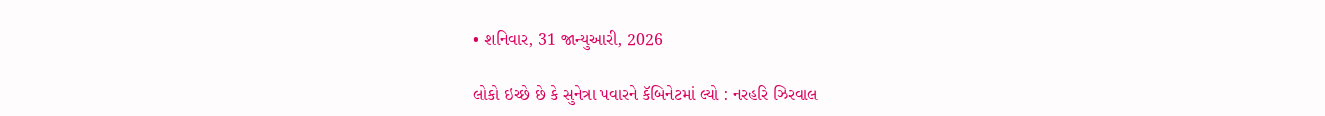• શનિવાર, 31 જાન્યુઆરી, 2026

લોકો ઇચ્છે છે કે સુનેત્રા પવારને કૅબિનેટમાં લ્યો : નરહરિ ઝિરવાલ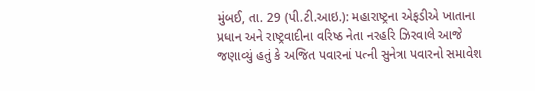મુંબઈ, તા. 29 (પી.ટી.આઇ.): મહારાષ્ટ્રના એફડીએ ખાતાના પ્રધાન અને રાષ્ટ્રવાદીના વરિષ્ઠ નેતા નરહરિ ઝિરવાલે આજે જણાવ્યું હતું કે અજિત પવારનાં પત્ની સુનેત્રા પવારનો સમાવેશ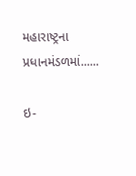મહારાષ્ટ્રના પ્રધાનમંડળમાં......

ઇ-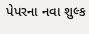પેપરના નવા શુલ્ક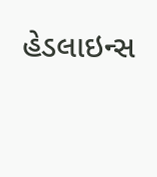હેડલાઇન્સ